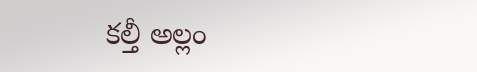కల్తీ అల్లం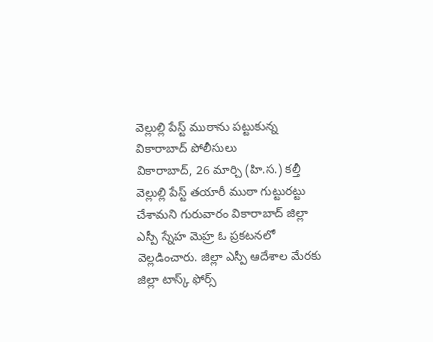వెల్లుల్లి పేస్ట్ ముఠాను పట్టుకున్న వికారాబాద్ పోలీసులు
వికారాబాద్, 26 మార్చి (హి.స.) కల్తీ వెల్లుల్లి పేస్ట్ తయారీ ముఠా గుట్టురట్టు చేశామని గురువారం వికారాబాద్ జిల్లా ఎస్పీ స్నేహ మెహ్ర ఓ ప్రకటనలో వెల్లడించారు. జిల్లా ఎస్పీ ఆదేశాల మేరకు జిల్లా టాస్క్ ఫోర్స్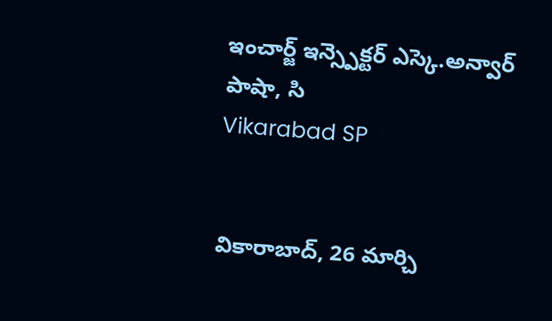ఇంచార్జ్ ఇన్స్పెక్టర్ ఎస్కె.అన్వార్ పాషా, సి
Vikarabad SP


వికారాబాద్, 26 మార్చి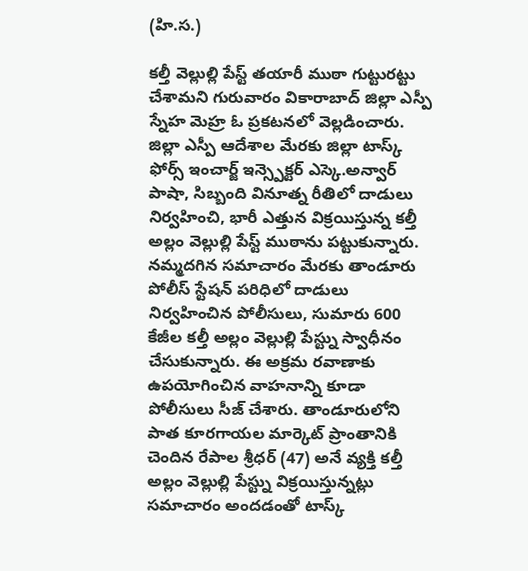(హి.స.)

కల్తీ వెల్లుల్లి పేస్ట్ తయారీ ముఠా గుట్టురట్టు చేశామని గురువారం వికారాబాద్ జిల్లా ఎస్పీ స్నేహ మెహ్ర ఓ ప్రకటనలో వెల్లడించారు. జిల్లా ఎస్పీ ఆదేశాల మేరకు జిల్లా టాస్క్ ఫోర్స్ ఇంచార్జ్ ఇన్స్పెక్టర్ ఎస్కె.అన్వార్ పాషా, సిబ్బంది వినూత్న రీతిలో దాడులు నిర్వహించి, భారీ ఎత్తున విక్రయిస్తున్న కల్తీ అల్లం వెల్లుల్లి పేస్ట్ ముఠాను పట్టుకున్నారు. నమ్మదగిన సమాచారం మేరకు తాండూరు పోలీస్ స్టేషన్ పరిధిలో దాడులు నిర్వహించిన పోలీసులు, సుమారు 600 కేజీల కల్తీ అల్లం వెల్లుల్లి పేస్ట్ను స్వాధీనం చేసుకున్నారు. ఈ అక్రమ రవాణాకు ఉపయోగించిన వాహనాన్ని కూడా పోలీసులు సీజ్ చేశారు. తాండూరులోని పాత కూరగాయల మార్కెట్ ప్రాంతానికి చెందిన రేపాల శ్రీధర్ (47) అనే వ్యక్తి కల్తీ అల్లం వెల్లుల్లి పేస్ట్ను విక్రయిస్తున్నట్లు సమాచారం అందడంతో టాస్క్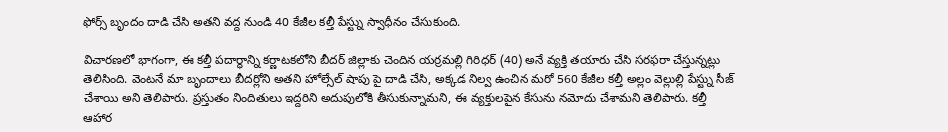ఫోర్స్ బృందం దాడి చేసి అతని వద్ద నుండి 40 కేజీల కల్తీ పేస్ట్ను స్వాధీనం చేసుకుంది.

విచారణలో భాగంగా, ఈ కల్తీ పదార్థాన్ని కర్ణాటకలోని బీదర్ జిల్లాకు చెందిన యర్రమల్లి గిరిధర్ (40) అనే వ్యక్తి తయారు చేసి సరఫరా చేస్తున్నట్లు తెలిసింది. వెంటనే మా బృందాలు బీదర్లోని అతని హోల్సేల్ షాపు పై దాడి చేసి, అక్కడ నిల్వ ఉంచిన మరో 560 కేజీల కల్తీ అల్లం వెల్లుల్లి పేస్ట్ను సీజ్ చేశాయి అని తెలిపారు. ప్రస్తుతం నిందితులు ఇద్దరిని అదుపులోకి తీసుకున్నామని, ఈ వ్యక్తులపైన కేసును నమోదు చేశామని తెలిపారు. కల్తీ ఆహార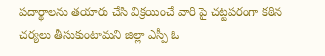పదార్థాలను తయారు చేసి విక్రయించే వారి పై చట్టపరంగా కఠిన చర్యలు తీసుకుంటామని జిల్లా ఎస్పీ ఓ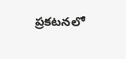ప్రకటనలో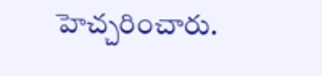హెచ్చరించారు.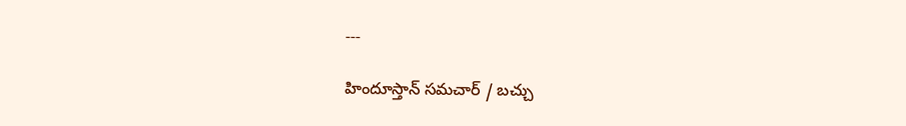---

హిందూస్తాన్ సమచార్ / బచ్చు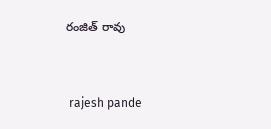రంజిత్ రావు


 rajesh pande